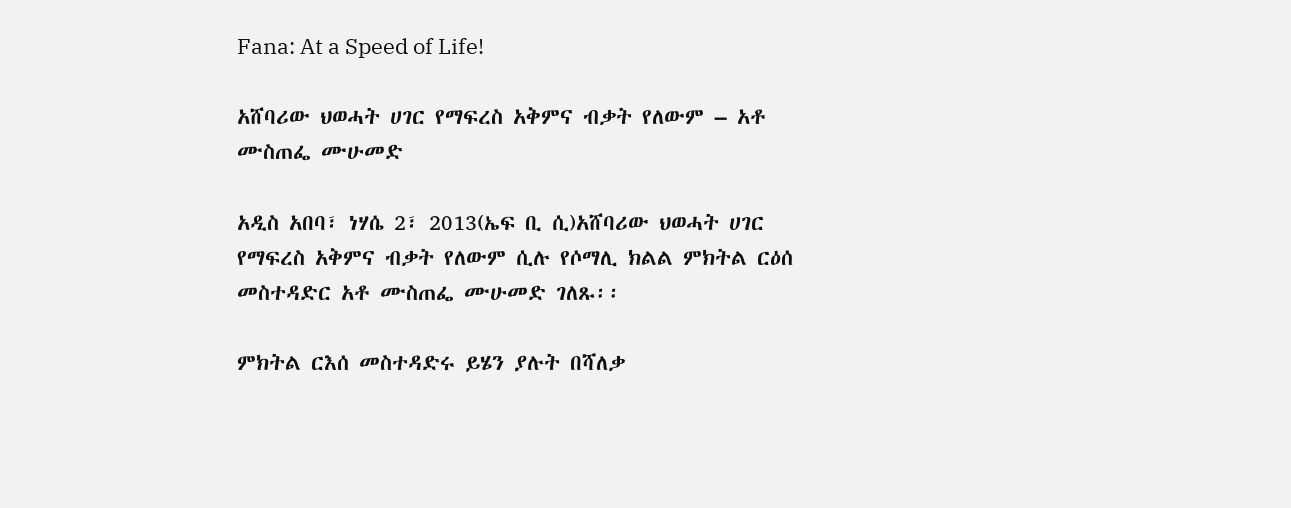Fana: At a Speed of Life!

አሸባሪው ህወሓት ሀገር የማፍረስ አቅምና ብቃት የለውም – አቶ ሙስጠፌ ሙሁመድ

አዲስ አበባ፣ ነሃሴ 2፣ 2013(ኤፍ ቢ ሲ)አሸባሪው ህወሓት ሀገር የማፍረስ አቅምና ብቃት የለውም ሲሉ የሶማሊ ክልል ምክትል ርዕሰ መስተዳድር አቶ ሙስጠፌ ሙሁመድ ገለጹ፡፡

ምክትል ርእሰ መስተዳድሩ ይሄን ያሉት በሻለቃ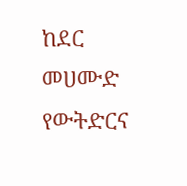ከደር መሀሙድ የውትድርና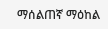ማሰልጠኛ ማዕከል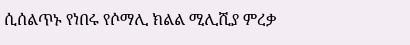ሲሰልጥኑ የነበሩ የሶማሊ ክልል ሚሊሺያ ምረቃ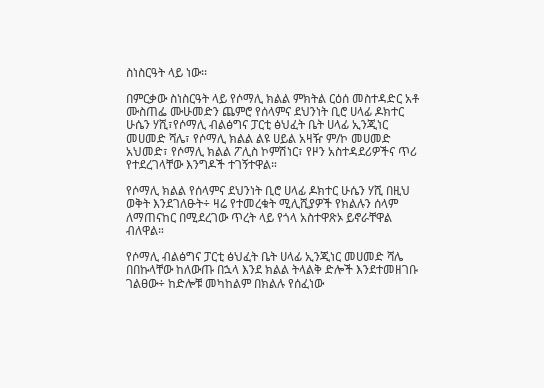ስነስርዓት ላይ ነው፡፡

በምርቃው ስነስርዓት ላይ የሶማሊ ክልል ምክትል ርዕሰ መስተዳድር አቶ ሙስጠፌ ሙሁመድን ጨምሮ የሰላምና ደህንነት ቢሮ ሀላፊ ዶክተር ሁሴን ሃሺ፣የሶማሊ ብልፅግና ፓርቲ ፅህፈት ቤት ሀላፊ ኢንጂነር መሀመድ ሻሌ፣ የሶማሊ ክልል ልዩ ሀይል አዛዥ ም/ኮ መሀመድ አህመድ፣ የሶማሊ ክልል ፖሊስ ኮምሽነር፣ የዞን አስተዳደሪዎችና ጥሪ የተደረገላቸው እንግዶች ተገኝተዋል።

የሶማሊ ክልል የሰላምና ደህንነት ቢሮ ሀላፊ ዶክተር ሁሴን ሃሺ በዚህ ወቅት እንደገለፁት÷ ዛሬ የተመረቁት ሚሊሺያዎች የክልሉን ሰላም ለማጠናከር በሚደረገው ጥረት ላይ የጎላ አስተዋጽኦ ይኖራቸዋል ብለዋል።

የሶማሊ ብልፅግና ፓርቲ ፅህፈት ቤት ሀላፊ ኢንጂነር መሀመድ ሻሌ በበኩላቸው ከለውጡ በኋላ እንደ ክልል ትላልቅ ድሎች እንደተመዘገቡ ገልፀው÷ ከድሎቹ መካከልም በክልሉ የሰፈነው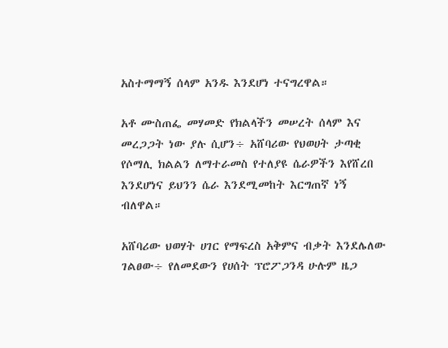አስተማማኝ ሰላም አንዱ እንደሆነ ተናግረዋል።

አቶ ሙስጠፌ መሃመድ የክልላችን መሠረት ሰላም እና መረጋጋት ነው ያሉ ሲሆን÷ አሸባሪው የህወሀት ታጣቂ የሶማሊ ክልልን ለማተራመስ የተለያዩ ሴራዎችን እየሸረበ እንደሆነና ይህንን ሴራ እንደሚመከት እርግጠኛ ነኝ ብለዋል።

አሸባሪው ህወሃት ሀገር የማፍረስ አቅምና ብቃት እንደሌለው ገልፀው÷ የለመደውን የሀሰት ፕሮፖጋንዳ ሁሉም ዜጋ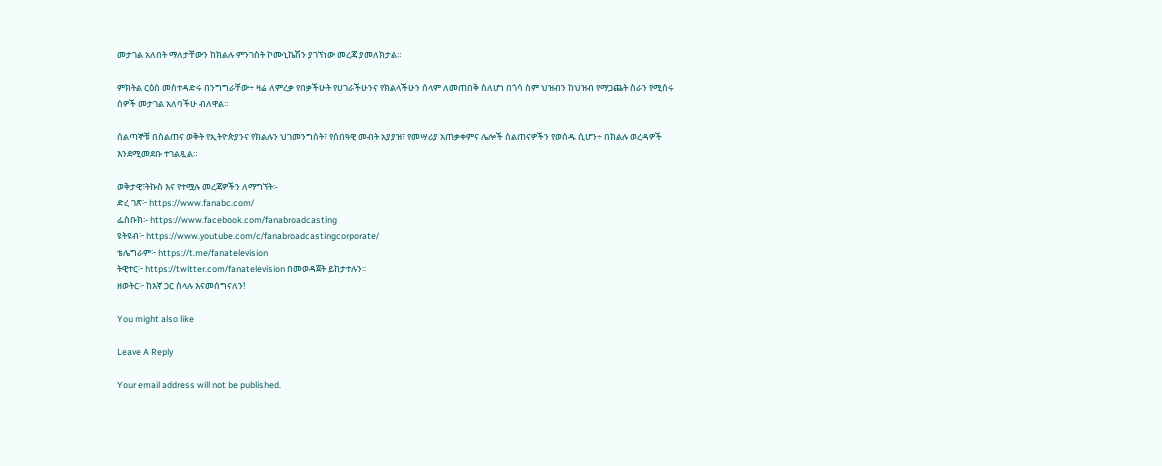መታገል አለበት ማለታቸውን ከክልሉ ምንገስት ኮሙኒኬሽን ያገኘነው መረጃ ያመለክታል።

ምክትል ርዕሰ መስተዳድሩ በንግግራቸው÷ ዛሬ ለምረቃ የበቃችሁት የሀገራችሁንና የክልላችሁን ሰላም ለመጠበቅ ስለሆነ በጎሳ ስም ህዝብን ከህዝብ የማጋጨት ስራን የሚሰሩ ሰዎች መታገል አለባችሁ ብለዋል።

ሰልጣኞቹ በስልጠና ወቅት የኢትዮጵያንና የክልሉን ህገመንግስት፣ የሰበዓዊ መብት አያያዝ፣ የመሣሪያ አጠቃቀምና ሌሎች ስልጠናዎችን የወሰዱ ሲሆን÷ በክልሉ ወረዳዎች እንደሚመደቡ ተገልጿል።

ወቅታዊ፣ትኩስ እና የተሟሉ መረጃዎችን ለማግኘት፡-
ድረ ገጽ፦ https://www.fanabc.com/
ፌስቡክ፡- https://www.facebook.com/fanabroadcasting
ዩትዩብ፦ https://www.youtube.com/c/fanabroadcastingcorporate/
ቴሌግራም፦ https://t.me/fanatelevision
ትዊተር፦ https://twitter.com/fanatelevision በመወዳጀት ይከታተሉን፡፡
ዘወትር፦ ከእኛ ጋር ስላሉ እናመሰግናለን!

You might also like

Leave A Reply

Your email address will not be published.